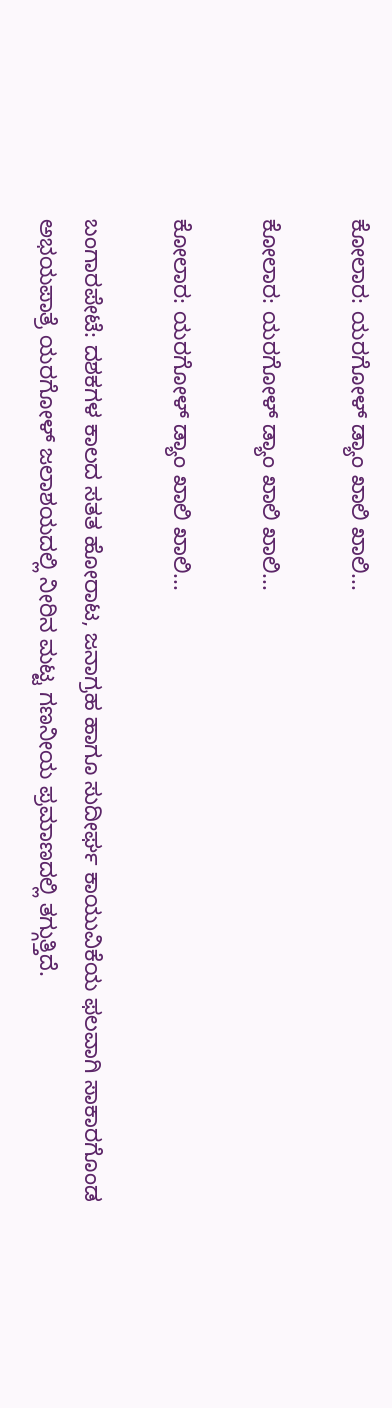ಕೋಲಾರ: ಯರಗೋಳ್‌ ಡ್ಯಾಂ ಖಾಲಿ ಖಾಲಿ...

ಕೋಲಾರ: ಯರಗೋಳ್‌ ಡ್ಯಾಂ ಖಾಲಿ ಖಾಲಿ...

ಕೋಲಾರ: ಯರಗೋಳ್‌ ಡ್ಯಾಂ ಖಾಲಿ ಖಾಲಿ...

ಬಂಗಾರಪೇಟೆ: ದಶಕಗಳ ಕಾಲದ ಸತತ ಹೋರಾಟ, ಜನಾಗ್ರಹ ಹಾಗೂ ಸುದೀರ್ಘ ಕಾಯುವಿಕೆಯ ಫಲವಾಗಿ ಸಾಕಾರಗೊಂಡ ಅಭಯಪಾತ್ರೆ ಯರಗೋಳ್ ಜಲಾಶಯದಲ್ಲಿ ನೀರಿನ ಮಟ್ಟ ಗಣನೀಯ ಪ್ರಮಾಣದಲ್ಲಿ ತಗ್ಗುತ್ತಿದೆ.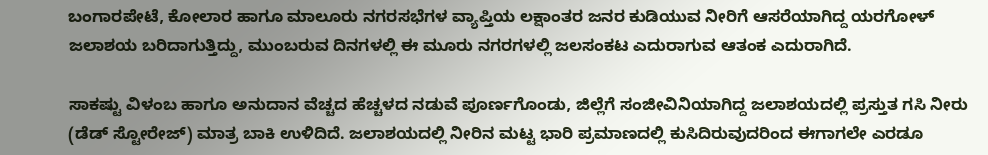ಬಂಗಾರಪೇಟೆ, ಕೋಲಾರ ಹಾಗೂ ಮಾಲೂರು ನಗರಸಭೆಗಳ ವ್ಯಾಪ್ತಿಯ ಲಕ್ಷಾಂತರ ಜನರ ಕುಡಿಯುವ ನೀರಿಗೆ ಆಸರೆಯಾಗಿದ್ದ ಯರಗೋಳ್ ಜಲಾಶಯ ಬರಿದಾಗುತ್ತಿದ್ದು, ಮುಂಬರುವ ದಿನಗಳಲ್ಲಿ ಈ ಮೂರು ನಗರಗಳಲ್ಲಿ ಜಲಸಂಕಟ ಎದುರಾಗುವ ಆತಂಕ ಎದುರಾಗಿದೆ.

ಸಾಕಷ್ಟು ವಿಳಂಬ ಹಾಗೂ ಅನುದಾನ ವೆಚ್ಚದ ಹೆಚ್ಚಳದ ನಡುವೆ ಪೂರ್ಣಗೊಂಡು, ಜಿಲ್ಲೆಗೆ ಸಂಜೀವಿನಿಯಾಗಿದ್ದ ಜಲಾಶಯದಲ್ಲಿ ಪ್ರಸ್ತುತ ಗಸಿ ನೀರು (ಡೆಡ್‌ ಸ್ಟೋರೇಜ್‌) ಮಾತ್ರ ಬಾಕಿ ಉಳಿದಿದೆ. ಜಲಾಶಯದಲ್ಲಿ ನೀರಿನ ಮಟ್ಟ ಭಾರಿ ಪ್ರಮಾಣದಲ್ಲಿ ಕುಸಿದಿರುವುದರಿಂದ ಈಗಾಗಲೇ ಎರಡೂ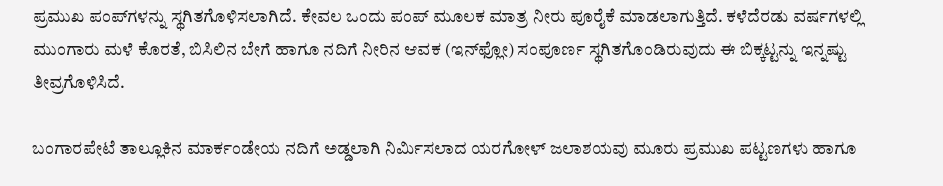ಪ್ರಮುಖ ಪಂಪ್‌ಗಳನ್ನು ಸ್ಥಗಿತಗೊಳಿಸಲಾಗಿದೆ. ಕೇವಲ ಒಂದು ಪಂಪ್ ಮೂಲಕ ಮಾತ್ರ ನೀರು ಪೂರೈಕೆ ಮಾಡಲಾಗುತ್ತಿದೆ. ಕಳೆದೆರಡು ವರ್ಷಗಳಲ್ಲಿ ಮುಂಗಾರು ಮಳೆ ಕೊರತೆ, ಬಿಸಿಲಿನ ಬೇಗೆ ಹಾಗೂ ನದಿಗೆ ನೀರಿನ ಆವಕ (ಇನ್‌ಫ್ಲೋ) ಸಂಪೂರ್ಣ ಸ್ಥಗಿತಗೊಂಡಿರುವುದು ಈ ಬಿಕ್ಕಟ್ಟನ್ನು ಇನ್ನಷ್ಟು ತೀವ್ರಗೊಳಿಸಿದೆ.

ಬಂಗಾರಪೇಟೆ ತಾಲ್ಲೂಕಿನ ಮಾರ್ಕಂಡೇಯ ನದಿಗೆ ಅಡ್ಡಲಾಗಿ ನಿರ್ಮಿಸಲಾದ ಯರಗೋಳ್‌ ಜಲಾಶಯವು ಮೂರು ಪ್ರಮುಖ ಪಟ್ಟಣಗಳು ಹಾಗೂ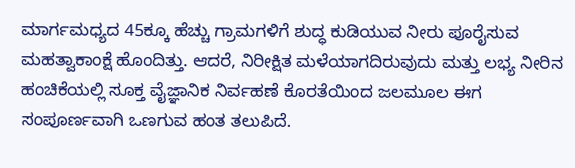ಮಾರ್ಗಮಧ್ಯದ 45ಕ್ಕೂ ಹೆಚ್ಚು ಗ್ರಾಮಗಳಿಗೆ ಶುದ್ಧ ಕುಡಿಯುವ ನೀರು ಪೂರೈಸುವ ಮಹತ್ವಾಕಾಂಕ್ಷೆ ಹೊಂದಿತ್ತು. ಆದರೆ, ನಿರೀಕ್ಷಿತ ಮಳೆಯಾಗದಿರುವುದು ಮತ್ತು ಲಭ್ಯ ನೀರಿನ ಹಂಚಿಕೆಯಲ್ಲಿ ಸೂಕ್ತ ವೈಜ್ಞಾನಿಕ ನಿರ್ವಹಣೆ ಕೊರತೆಯಿಂದ ಜಲಮೂಲ ಈಗ ಸಂಪೂರ್ಣವಾಗಿ ಒಣಗುವ ಹಂತ ತಲುಪಿದೆ.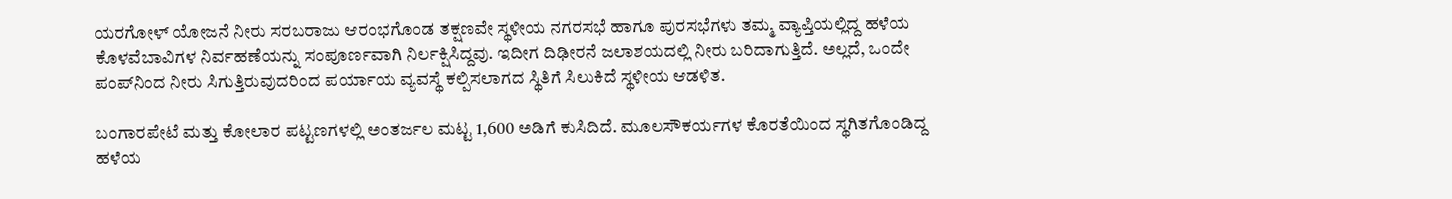ಯರಗೋಳ್ ಯೋಜನೆ ನೀರು ಸರಬರಾಜು ಆರಂಭಗೊಂಡ ತಕ್ಷಣವೇ ಸ್ಥಳೀಯ ನಗರಸಭೆ ಹಾಗೂ ಪುರಸಭೆಗಳು ತಮ್ಮ ವ್ಯಾಪ್ತಿಯಲ್ಲಿದ್ದ ಹಳೆಯ ಕೊಳವೆಬಾವಿಗಳ ನಿರ್ವಹಣೆಯನ್ನು ಸಂಪೂರ್ಣವಾಗಿ ನಿರ್ಲಕ್ಷಿಸಿದ್ದವು. ಇದೀಗ ದಿಢೀರನೆ ಜಲಾಶಯದಲ್ಲಿ ನೀರು ಬರಿದಾಗುತ್ತಿದೆ. ಅಲ್ಲದೆ, ಒಂದೇ ಪಂಪ್‌ನಿಂದ ನೀರು ಸಿಗುತ್ತಿರುವುದರಿಂದ ಪರ್ಯಾಯ ವ್ಯವಸ್ಥೆ ಕಲ್ಪಿಸಲಾಗದ ಸ್ಥಿತಿಗೆ ಸಿಲುಕಿದೆ ಸ್ಥಳೀಯ ಆಡಳಿತ.

ಬಂಗಾರಪೇಟೆ ಮತ್ತು ಕೋಲಾರ ಪಟ್ಟಣಗಳಲ್ಲಿ ಅಂತರ್ಜಲ ಮಟ್ಟ 1,600 ಅಡಿಗೆ ಕುಸಿದಿದೆ. ಮೂಲಸೌಕರ್ಯಗಳ ಕೊರತೆಯಿಂದ ಸ್ಥಗಿತಗೊಂಡಿದ್ದ ಹಳೆಯ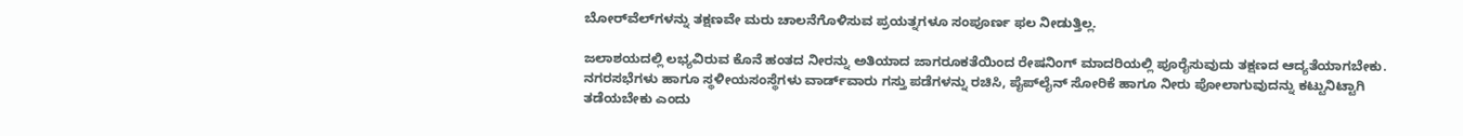ಬೋರ್‌ವೆಲ್‌ಗಳನ್ನು ತಕ್ಷಣವೇ ಮರು ಚಾಲನೆಗೊಳಿಸುವ ಪ್ರಯತ್ನಗಳೂ ಸಂಪೂರ್ಣ ಫಲ ನೀಡುತ್ತಿಲ್ಲ.

ಜಲಾಶಯದಲ್ಲಿ ಲಭ್ಯವಿರುವ ಕೊನೆ ಹಂತದ ನೀರನ್ನು ಅತಿಯಾದ ಜಾಗರೂಕತೆಯಿಂದ ರೇಷನಿಂಗ್‌ ಮಾದರಿಯಲ್ಲಿ ಪೂರೈಸುವುದು ತಕ್ಷಣದ ಆದ್ಯತೆಯಾಗಬೇಕು. ನಗರಸಭೆಗಳು ಹಾಗೂ ಸ್ಥಳೀಯಸಂಸ್ಥೆಗಳು ವಾರ್ಡ್‌ವಾರು ಗಸ್ತು ಪಡೆಗಳನ್ನು ರಚಿಸಿ, ಪೈಪ್‌ಲೈನ್‌ ಸೋರಿಕೆ ಹಾಗೂ ನೀರು ಪೋಲಾಗುವುದನ್ನು ಕಟ್ಟುನಿಟ್ಟಾಗಿ ತಡೆಯಬೇಕು ಎಂದು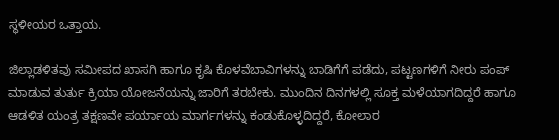ಸ್ಥಳೀಯರ ಒತ್ತಾಯ.

ಜಿಲ್ಲಾಡಳಿತವು ಸಮೀಪದ ಖಾಸಗಿ ಹಾಗೂ ಕೃಷಿ ಕೊಳವೆಬಾವಿಗಳನ್ನು ಬಾಡಿಗೆಗೆ ಪಡೆದು, ಪಟ್ಟಣಗಳಿಗೆ ನೀರು ಪಂಪ್‌ ಮಾಡುವ ತುರ್ತು ಕ್ರಿಯಾ ಯೋಜನೆಯನ್ನು ಜಾರಿಗೆ ತರಬೇಕು. ಮುಂದಿನ ದಿನಗಳಲ್ಲಿ ಸೂಕ್ತ ಮಳೆಯಾಗದಿದ್ದರೆ ಹಾಗೂ ಆಡಳಿತ ಯಂತ್ರ ತಕ್ಷಣವೇ ಪರ್ಯಾಯ ಮಾರ್ಗಗಳನ್ನು ಕಂಡುಕೊಳ್ಳದಿದ್ದರೆ, ಕೋಲಾರ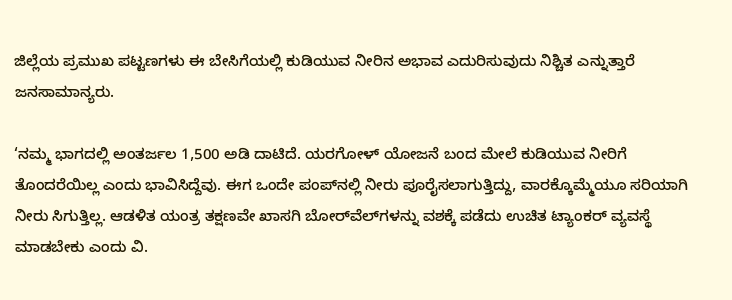ಜಿಲ್ಲೆಯ ಪ್ರಮುಖ ಪಟ್ಟಣಗಳು ಈ ಬೇಸಿಗೆಯಲ್ಲಿ ಕುಡಿಯುವ ನೀರಿನ ಅಭಾವ ಎದುರಿಸುವುದು ನಿಶ್ಚಿತ ಎನ್ನುತ್ತಾರೆ ಜನಸಾಮಾನ್ಯರು.

‘ನಮ್ಮ ಭಾಗದಲ್ಲಿ ಅಂತರ್ಜಲ 1,500 ಅಡಿ ದಾಟಿದೆ. ಯರಗೋಳ್ ಯೋಜನೆ ಬಂದ ಮೇಲೆ ಕುಡಿಯುವ ನೀರಿಗೆ ತೊಂದರೆಯಿಲ್ಲ ಎಂದು ಭಾವಿಸಿದ್ದೆವು. ಈಗ ಒಂದೇ ಪಂಪ್‌ನಲ್ಲಿ ನೀರು ಪೂರೈಸಲಾಗುತ್ತಿದ್ದು, ವಾರಕ್ಕೊಮ್ಮೆಯೂ ಸರಿಯಾಗಿ ನೀರು ಸಿಗುತ್ತಿಲ್ಲ. ಆಡಳಿತ ಯಂತ್ರ ತಕ್ಷಣವೇ ಖಾಸಗಿ ಬೋರ್‌ವೆಲ್‌ಗಳನ್ನು ವಶಕ್ಕೆ ಪಡೆದು ಉಚಿತ ಟ್ಯಾಂಕರ್ ವ್ಯವಸ್ಥೆ ಮಾಡಬೇಕು ಎಂದು ವಿ.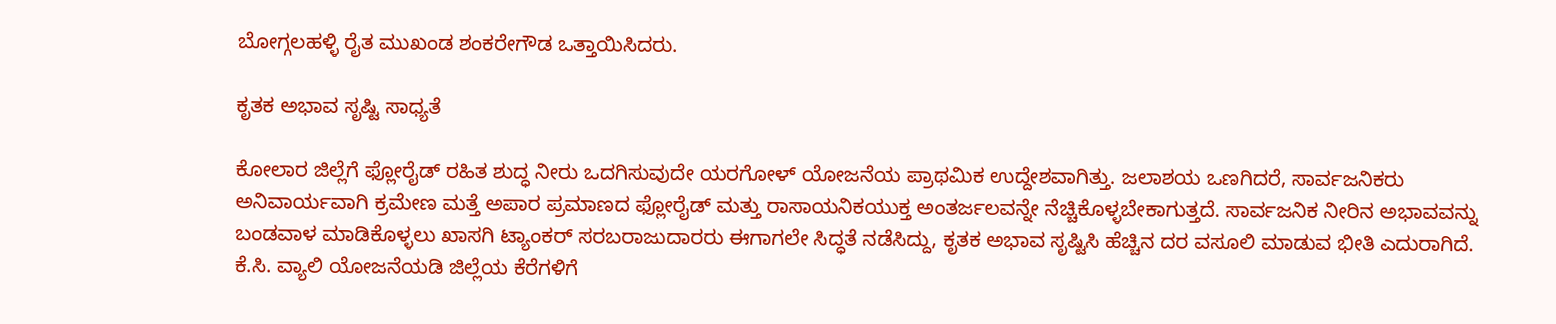ಬೋಗ್ಗಲಹಳ್ಳಿ ರೈತ ಮುಖಂಡ ಶಂಕರೇಗೌಡ ಒತ್ತಾಯಿಸಿದರು.

ಕೃತಕ ಅಭಾವ ಸೃಷ್ಟಿ ಸಾಧ್ಯತೆ

ಕೋಲಾರ ಜಿಲ್ಲೆಗೆ ಫ್ಲೋರೈಡ್‌ ರಹಿತ ಶುದ್ಧ ನೀರು ಒದಗಿಸುವುದೇ ಯರಗೋಳ್‌ ಯೋಜನೆಯ ಪ್ರಾಥಮಿಕ ಉದ್ದೇಶವಾಗಿತ್ತು. ಜಲಾಶಯ ಒಣಗಿದರೆ, ಸಾರ್ವಜನಿಕರು ಅನಿವಾರ್ಯವಾಗಿ ಕ್ರಮೇಣ ಮತ್ತೆ ಅಪಾರ ಪ್ರಮಾಣದ ಫ್ಲೋರೈಡ್‌ ಮತ್ತು ರಾಸಾಯನಿಕಯುಕ್ತ ಅಂತರ್ಜಲವನ್ನೇ ನೆಚ್ಚಿಕೊಳ್ಳಬೇಕಾಗುತ್ತದೆ. ಸಾರ್ವಜನಿಕ ನೀರಿನ ಅಭಾವವನ್ನು ಬಂಡವಾಳ ಮಾಡಿಕೊಳ್ಳಲು ಖಾಸಗಿ ಟ್ಯಾಂಕರ್ ಸರಬರಾಜುದಾರರು ಈಗಾಗಲೇ ಸಿದ್ಧತೆ ನಡೆಸಿದ್ದು, ಕೃತಕ ಅಭಾವ ಸೃಷ್ಟಿಸಿ ಹೆಚ್ಚಿನ ದರ ವಸೂಲಿ ಮಾಡುವ ಭೀತಿ ಎದುರಾಗಿದೆ. ಕೆ.ಸಿ. ವ್ಯಾಲಿ ಯೋಜನೆಯಡಿ ಜಿಲ್ಲೆಯ ಕೆರೆಗಳಿಗೆ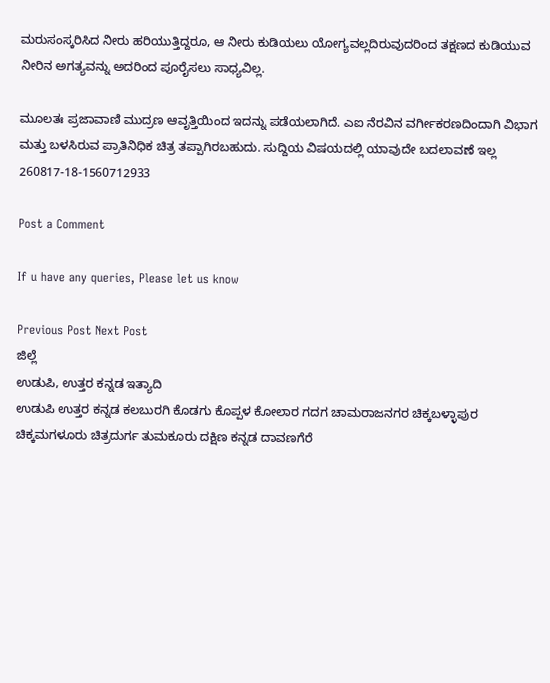ಮರುಸಂಸ್ಕರಿಸಿದ ನೀರು ಹರಿಯುತ್ತಿದ್ದರೂ, ಆ ನೀರು ಕುಡಿಯಲು ಯೋಗ್ಯವಲ್ಲದಿರುವುದರಿಂದ ತಕ್ಷಣದ ಕುಡಿಯುವ ನೀರಿನ ಅಗತ್ಯವನ್ನು ಅದರಿಂದ ಪೂರೈಸಲು ಸಾಧ್ಯವಿಲ್ಲ.

ಮೂಲತಃ ಪ್ರಜಾವಾಣಿ ಮುದ್ರಣ ಆವೃತ್ತಿಯಿಂದ ಇದನ್ನು ಪಡೆಯಲಾಗಿದೆ. ಎಐ ನೆರವಿನ ವರ್ಗೀಕರಣದಿಂದಾಗಿ ವಿಭಾಗ ಮತ್ತು ಬಳಸಿರುವ ಪ್ರಾತಿನಿಧಿಕ ಚಿತ್ರ ತಪ್ಪಾಗಿರಬಹುದು. ಸುದ್ದಿಯ ವಿಷಯದಲ್ಲಿ ಯಾವುದೇ ಬದಲಾವಣೆ ಇಲ್ಲ
260817-18-1560712933

Post a Comment

If u have any queries, Please let us know

Previous Post Next Post
ಜಿಲ್ಲೆ
ಉಡುಪಿ, ಉತ್ತರ ಕನ್ನಡ ಇತ್ಯಾದಿ
ಉಡುಪಿ ಉತ್ತರ ಕನ್ನಡ ಕಲಬುರಗಿ ಕೊಡಗು ಕೊಪ್ಪಳ ಕೋಲಾರ ಗದಗ ಚಾಮರಾಜನಗರ ಚಿಕ್ಕಬಳ್ಳಾಪುರ
ಚಿಕ್ಕಮಗಳೂರು ಚಿತ್ರದುರ್ಗ ತುಮಕೂರು ದಕ್ಷಿಣ ಕನ್ನಡ ದಾವಣಗೆರೆ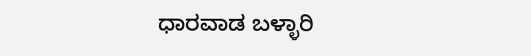ಧಾರವಾಡ ಬಳ್ಳಾರಿ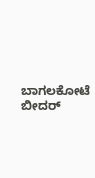ಬಾಗಲಕೋಟೆ ಬೀದರ್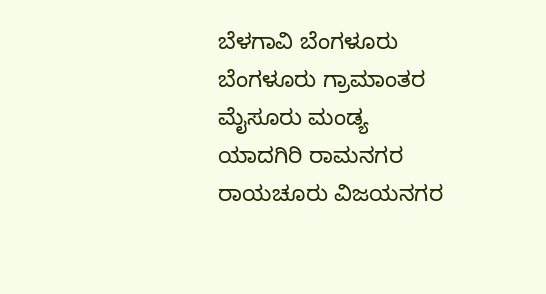ಬೆಳಗಾವಿ ಬೆಂಗಳೂರು ಬೆಂಗಳೂರು ಗ್ರಾಮಾಂತರ ಮೈಸೂರು ಮಂಡ್ಯ ಯಾದಗಿರಿ ರಾಮನಗರ ರಾಯಚೂರು ವಿಜಯನಗರ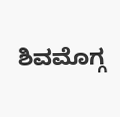ಶಿವಮೊಗ್ಗ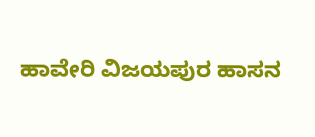ಹಾವೇರಿ ವಿಜಯಪುರ ಹಾಸನ